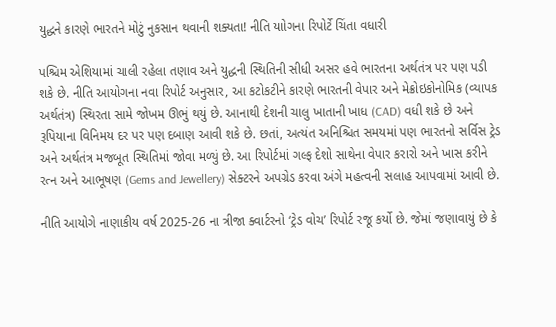યુદ્ધને કારણે ભારતને મોટું નુકસાન થવાની શક્યતા! નીતિ યાોગના રિપોર્ટે ચિંતા વધારી

પશ્ચિમ એશિયામાં ચાલી રહેલા તણાવ અને યુદ્ધની સ્થિતિની સીધી અસર હવે ભારતના અર્થતંત્ર પર પણ પડી શકે છે. નીતિ આયોગના નવા રિપોર્ટ અનુસાર, આ કટોકટીને કારણે ભારતની વેપાર અને મેક્રોઇકોનોમિક (વ્યાપક અર્થતંત્ર) સ્થિરતા સામે જોખમ ઊભું થયું છે. આનાથી દેશની ચાલુ ખાતાની ખાધ (CAD) વધી શકે છે અને રૂપિયાના વિનિમય દર પર પણ દબાણ આવી શકે છે. છતાં, અત્યંત અનિશ્ચિત સમયમાં પણ ભારતનો સર્વિસ ટ્રેડ અને અર્થતંત્ર મજબૂત સ્થિતિમાં જોવા મળ્યું છે. આ રિપોર્ટમાં ગલ્ફ દેશો સાથેના વેપાર કરારો અને ખાસ કરીને રત્ન અને આભૂષણ (Gems and Jewellery) સેક્ટરને અપગ્રેડ કરવા અંગે મહત્વની સલાહ આપવામાં આવી છે.

નીતિ આયોગે નાણાકીય વર્ષ 2025-26 ના ત્રીજા ક્વાર્ટરનો ‘ટ્રેડ વોચ’ રિપોર્ટ રજૂ કર્યો છે. જેમાં જણાવાયું છે કે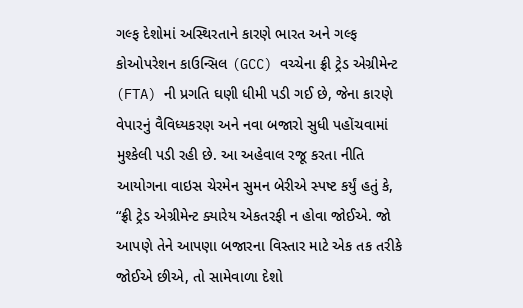ગલ્ફ દેશોમાં અસ્થિરતાને કારણે ભારત અને ગલ્ફ કોઓપરેશન કાઉન્સિલ (GCC) વચ્ચેના ફ્રી ટ્રેડ એગ્રીમેન્ટ (FTA) ની પ્રગતિ ઘણી ધીમી પડી ગઈ છે, જેના કારણે વેપારનું વૈવિધ્યકરણ અને નવા બજારો સુધી પહોંચવામાં મુશ્કેલી પડી રહી છે. આ અહેવાલ રજૂ કરતા નીતિ આયોગના વાઇસ ચેરમેન સુમન બેરીએ સ્પષ્ટ કર્યું હતું કે, “ફ્રી ટ્રેડ એગ્રીમેન્ટ ક્યારેય એકતરફી ન હોવા જોઈએ. જો આપણે તેને આપણા બજારના વિસ્તાર માટે એક તક તરીકે જોઈએ છીએ, તો સામેવાળા દેશો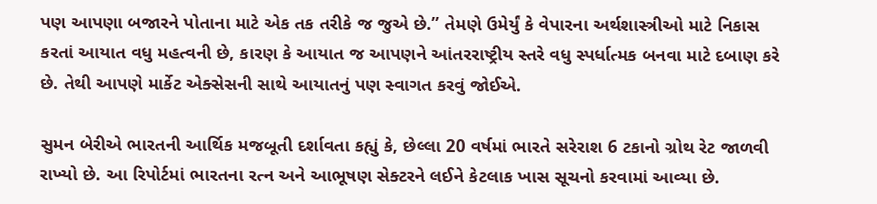પણ આપણા બજારને પોતાના માટે એક તક તરીકે જ જુએ છે.” તેમણે ઉમેર્યું કે વેપારના અર્થશાસ્ત્રીઓ માટે નિકાસ કરતાં આયાત વધુ મહત્વની છે, કારણ કે આયાત જ આપણને આંતરરાષ્ટ્રીય સ્તરે વધુ સ્પર્ધાત્મક બનવા માટે દબાણ કરે છે. તેથી આપણે માર્કેટ એક્સેસની સાથે આયાતનું પણ સ્વાગત કરવું જોઈએ.

સુમન બેરીએ ભારતની આર્થિક મજબૂતી દર્શાવતા કહ્યું કે, છેલ્લા 20 વર્ષમાં ભારતે સરેરાશ 6 ટકાનો ગ્રોથ રેટ જાળવી રાખ્યો છે. આ રિપોર્ટમાં ભારતના રત્ન અને આભૂષણ સેક્ટરને લઈને કેટલાક ખાસ સૂચનો કરવામાં આવ્યા છે.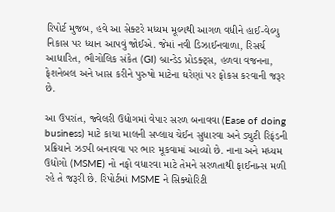રિપોર્ટ મુજબ, હવે આ સેક્ટરે મધ્યમ મૂલ્યથી આગળ વધીને હાઈ-વેલ્યુ નિકાસ પર ધ્યાન આપવું જોઈએ. જેમાં નવી ડિઝાઈનવાળા, રિસર્ચ આધારિત, ભૌગોલિક સંકેત (GI) બ્રાન્ડેડ પ્રોડક્ટ્સ, હળવા વજનના, ફેશનેબલ અને ખાસ કરીને પુરુષો માટેના ઘરેણાં પર ફોકસ કરવાની જરૂર છે.

આ ઉપરાંત, જ્વેલરી ઉદ્યોગમાં વેપાર સરળ બનાવવા (Ease of doing business) માટે કાચા માલની સપ્લાય ચેઈન સુધારવા અને ડ્યુટી રિફંડની પ્રક્રિયાને ઝડપી બનાવવા પર ભાર મૂકવામાં આવ્યો છે. નાના અને મધ્યમ ઉદ્યોગો (MSME) નો નફો વધારવા માટે તેમને સરળતાથી ફાઈનાન્સ મળી રહે તે જરૂરી છે. રિપોર્ટમાં MSME ને સિક્યોરિટી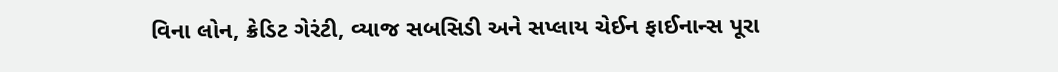વિના લોન, ક્રેડિટ ગેરંટી, વ્યાજ સબસિડી અને સપ્લાય ચેઈન ફાઈનાન્સ પૂરા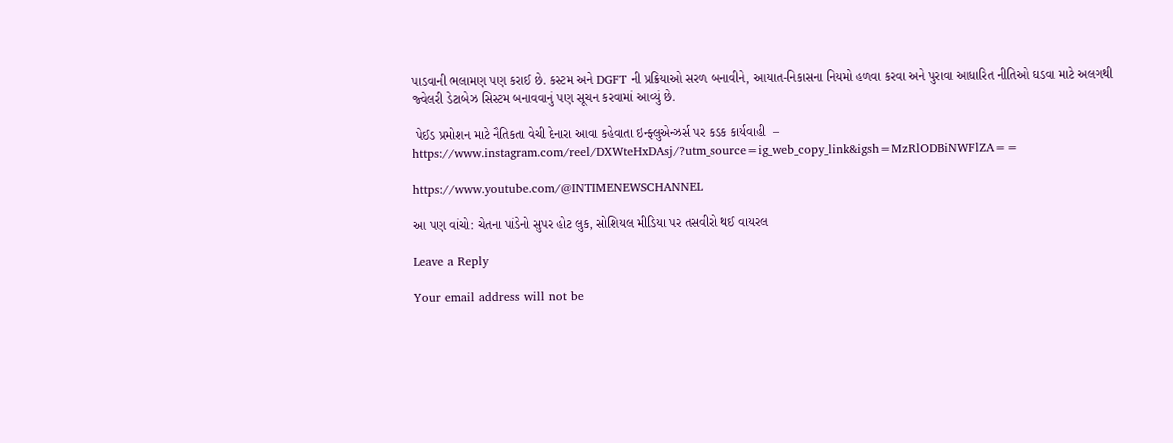પાડવાની ભલામણ પણ કરાઈ છે. કસ્ટમ અને DGFT ની પ્રક્રિયાઓ સરળ બનાવીને, આયાત-નિકાસના નિયમો હળવા કરવા અને પુરાવા આધારિત નીતિઓ ઘડવા માટે અલગથી જ્વેલરી ડેટાબેઝ સિસ્ટમ બનાવવાનું પણ સૂચન કરવામાં આવ્યું છે.

 પેઈડ પ્રમોશન માટે નૈતિકતા વેચી દેનારા આવા કહેવાતા ઇન્ફ્લુએન્ઝર્સ પર કડક કાર્યવાહી  – https://www.instagram.com/reel/DXWteHxDAsj/?utm_source=ig_web_copy_link&igsh=MzRlODBiNWFlZA==

https://www.youtube.com/@INTIMENEWSCHANNEL

આ પણ વાંચો: ચેતના પાંડેનો સુપર હોટ લુક, સોશિયલ મીડિયા પર તસવીરો થઈ વાયરલ

Leave a Reply

Your email address will not be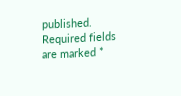published. Required fields are marked *